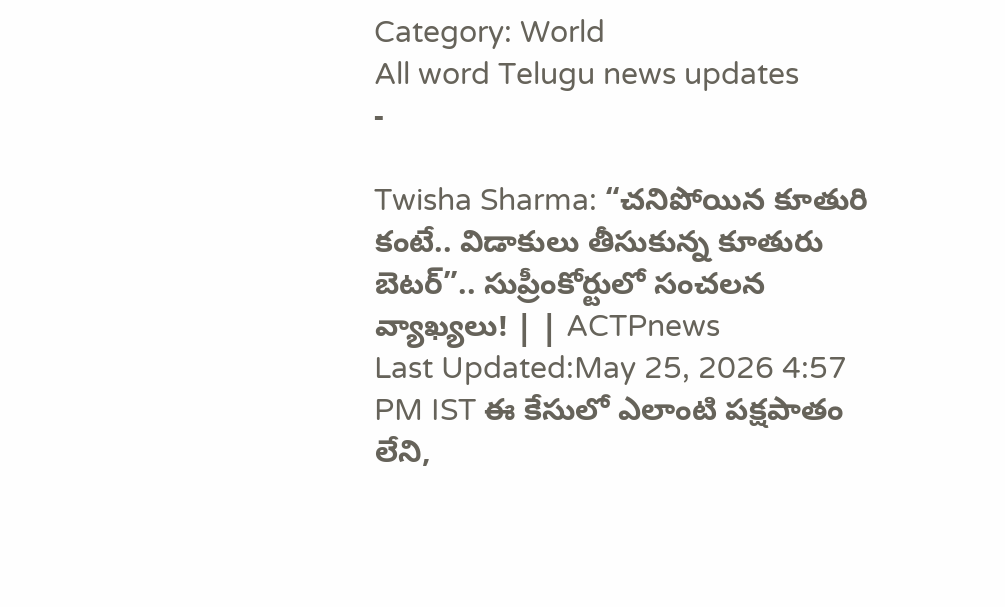Category: World
All word Telugu news updates
-

Twisha Sharma: “చనిపోయిన కూతురి కంటే.. విడాకులు తీసుకున్న కూతురు బెటర్”.. సుప్రీంకోర్టులో సంచలన వ్యాఖ్యలు! | | ACTPnews
Last Updated:May 25, 2026 4:57 PM IST ఈ కేసులో ఎలాంటి పక్షపాతం లేని,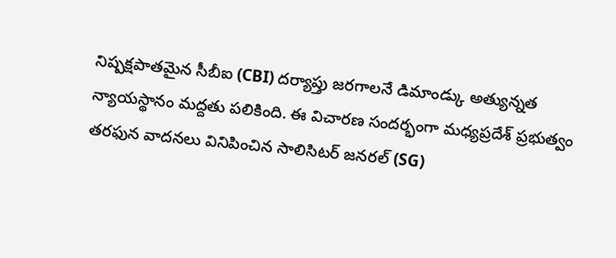నిష్పక్షపాతమైన సీబీఐ (CBI) దర్యాప్తు జరగాలనే డిమాండ్కు అత్యున్నత న్యాయస్థానం మద్దతు పలికింది. ఈ విచారణ సందర్భంగా మధ్యప్రదేశ్ ప్రభుత్వం తరఫున వాదనలు వినిపించిన సాలిసిటర్ జనరల్ (SG)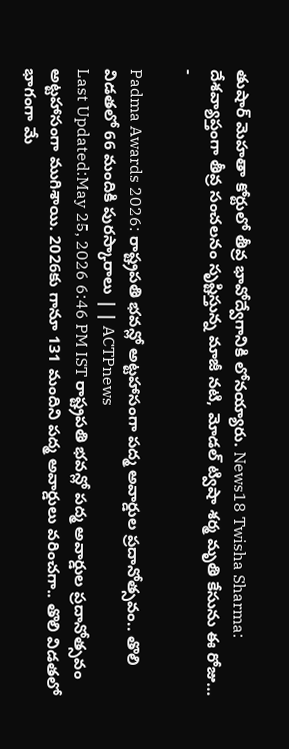తుషార్ మెహతా కోర్టులో తీవ్ర భావోద్వేగానికి లోనయ్యారు. News18 Twisha Sharma: దేశవ్యాప్తంగా తీవ్ర సంచలనం సృష్టిస్తున్న మాజీ నటి, మోడల్ ట్విషా శర్మ మృతి కేసును ఈ రోజు…
-

Padma Awards 2026: రాష్ట్రపతి భవన్లో అట్టహాసంగా పద్మ అవార్డుల ప్రదానోత్సవం.. తొలి విడతలో 66 మందికి పురస్కారాలు | | ACTPnews
Last Updated:May 25, 2026 6:46 PM IST రాష్ట్రపతి భవన్లో పద్మ అవార్డుల ప్రదానోత్సవం అట్టహాసంగా ముగిశాయి. 2026కు గానూ 131 మందిని పద్మ అవార్డులు వరించగా.. తొలి విడతలో భాగంగా మే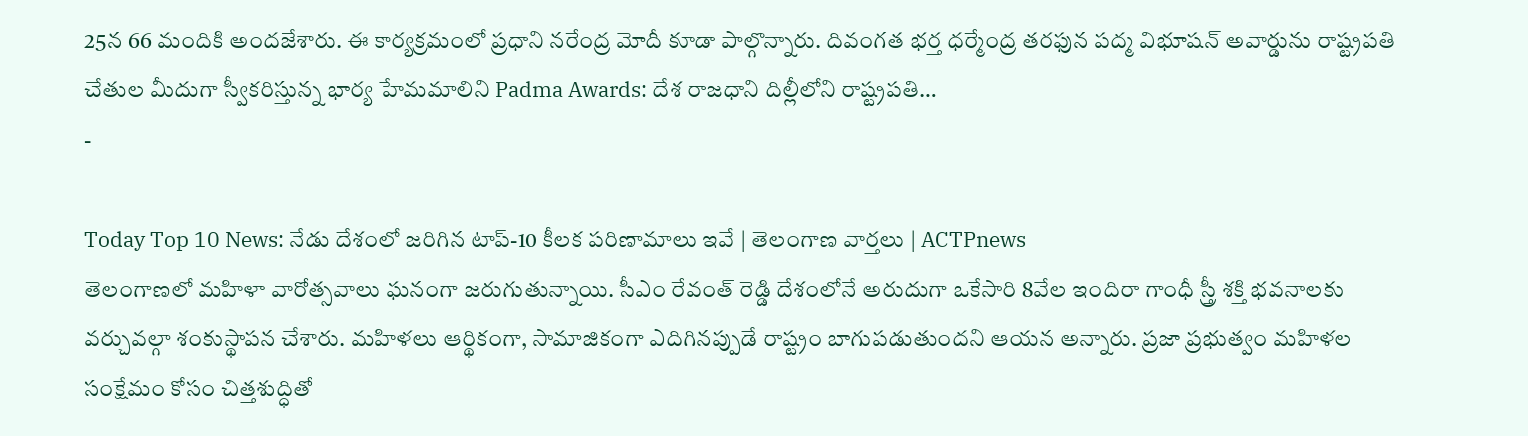25న 66 మందికి అందజేశారు. ఈ కార్యక్రమంలో ప్రధాని నరేంద్ర మోదీ కూడా పాల్గొన్నారు. దివంగత భర్త ధర్మేంద్ర తరఫున పద్మ విభూషన్ అవార్డును రాష్ట్రపతి చేతుల మీదుగా స్వీకరిస్తున్న భార్య హేమమాలిని Padma Awards: దేశ రాజధాని దిల్లీలోని రాష్ట్రపతి…
-

Today Top 10 News: నేడు దేశంలో జరిగిన టాప్-10 కీలక పరిణామాలు ఇవే | తెలంగాణ వార్తలు | ACTPnews
తెలంగాణలో మహిళా వారోత్సవాలు ఘనంగా జరుగుతున్నాయి. సీఎం రేవంత్ రెడ్డి దేశంలోనే అరుదుగా ఒకేసారి 8వేల ఇందిరా గాంధీ స్త్రీ శక్తి భవనాలకు వర్చువల్గా శంకుస్థాపన చేశారు. మహిళలు ఆర్థికంగా, సామాజికంగా ఎదిగినప్పుడే రాష్ట్రం బాగుపడుతుందని ఆయన అన్నారు. ప్రజా ప్రభుత్వం మహిళల సంక్షేమం కోసం చిత్తశుద్ధితో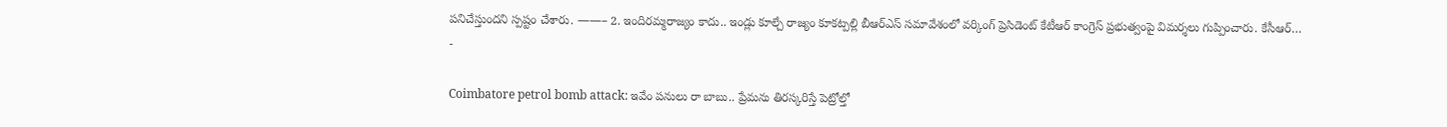పనిచేస్తుందని స్పష్టం చేశారు. ——– 2. ఇందిరమ్మరాజ్యం కాదు.. ఇండ్లు కూల్చే రాజ్యం కూకట్పల్లి బీఆర్ఎస్ సమావేశంలో వర్కింగ్ ప్రెసిడెంట్ కేటీఆర్ కాంగ్రెస్ ప్రభుత్వంపై విమర్శలు గుప్పించారు. కేసీఆర్…
-

Coimbatore petrol bomb attack: ఇవేం పనులు రా బాబు.. ప్రేమను తిరస్కరిస్తే పెట్రోల్తో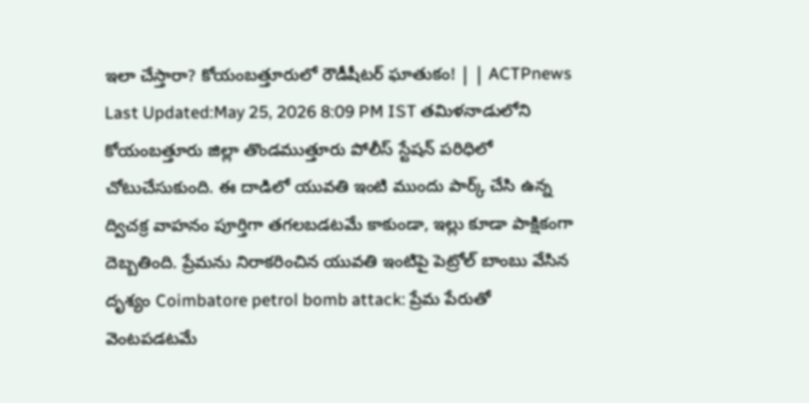ఇలా చేస్తారా? కోయంబత్తూరులో రౌడీషీటర్ ఘాతుకం! | | ACTPnews
Last Updated:May 25, 2026 8:09 PM IST తమిళనాడులోని కోయంబత్తూరు జిల్లా తొండముత్తూరు పోలీస్ స్టేషన్ పరిధిలో చోటుచేసుకుంది. ఈ దాడిలో యువతి ఇంటి ముందు పార్క్ చేసి ఉన్న ద్విచక్ర వాహనం పూర్తిగా తగలబడటమే కాకుండా, ఇల్లు కూడా పాక్షికంగా దెబ్బతింది. ప్రేమను నిరాకరించిన యువతి ఇంటిపై పెట్రోల్ బాంబు వేసిన దృశ్యం Coimbatore petrol bomb attack: ప్రేమ పేరుతో వెంటపడటమే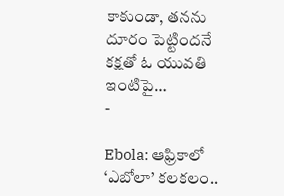కాకుండా, తనను దూరం పెట్టిందనే కక్షతో ఓ యువతి ఇంటిపై…
-

Ebola: ఆఫ్రికాలో ‘ఎబోలా’ కలకలం..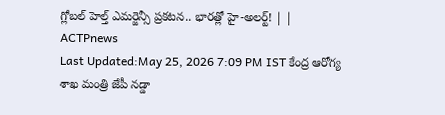గ్లోబల్ హెల్త్ ఎమర్జెన్సీ ప్రకటన.. భారత్లో హై-అలర్ట్! | | ACTPnews
Last Updated:May 25, 2026 7:09 PM IST కేంద్ర ఆరోగ్య శాఖ మంత్రి జేపీ నడ్డా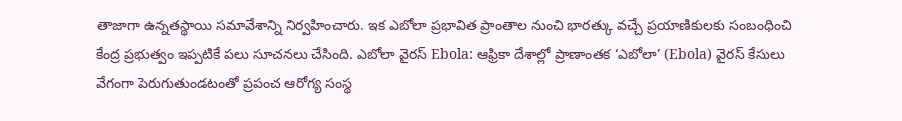తాజాగా ఉన్నతస్థాయి సమావేశాన్ని నిర్వహించారు. ఇక ఎబోలా ప్రభావిత ప్రాంతాల నుంచి భారత్కు వచ్చే ప్రయాణికులకు సంబంధించి కేంద్ర ప్రభుత్వం ఇప్పటికే పలు సూచనలు చేసింది. ఎబోలా వైరస్ Ebola: ఆఫ్రికా దేశాల్లో ప్రాణాంతక ‘ఎబోలా’ (Ebola) వైరస్ కేసులు వేగంగా పెరుగుతుండటంతో ప్రపంచ ఆరోగ్య సంస్థ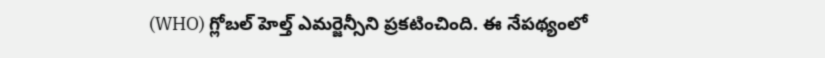(WHO) గ్లోబల్ హెల్త్ ఎమర్జెన్సీని ప్రకటించింది. ఈ నేపథ్యంలో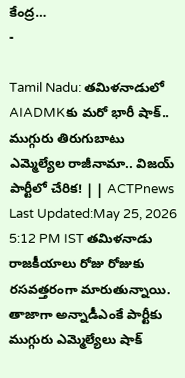కేంద్ర…
-

Tamil Nadu: తమిళనాడులో AIADMKకు మరో భారీ షాక్.. ముగ్గురు తిరుగుబాటు ఎమ్మెల్యేల రాజీనామా.. విజయ్ పార్టీలో చేరిక! | | ACTPnews
Last Updated:May 25, 2026 5:12 PM IST తమిళనాడు రాజకీయాలు రోజు రోజుకు రసవత్తరంగా మారుతున్నాయి. తాజాగా అన్నాడీఎంకే పార్టీకు ముగ్గురు ఎమ్మెల్యేలు షాక్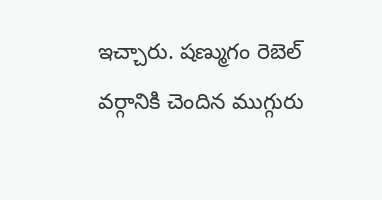ఇచ్చారు. షణ్ముగం రెబెల్ వర్గానికి చెందిన ముగ్గురు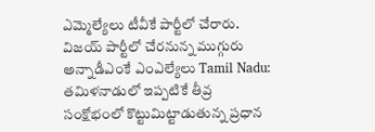ఎమ్మెల్యేలు టీవీకే పార్టీలో చేరారు. విజయ్ పార్టీలో చేరనున్న ముగ్గురు అన్నాడీఎంకే ఎంఎల్యేలు Tamil Nadu: తమిళనాడులో ఇప్పటికే తీవ్ర సంక్షోభంలో కొట్టుమిట్టాడుతున్న ప్రధాన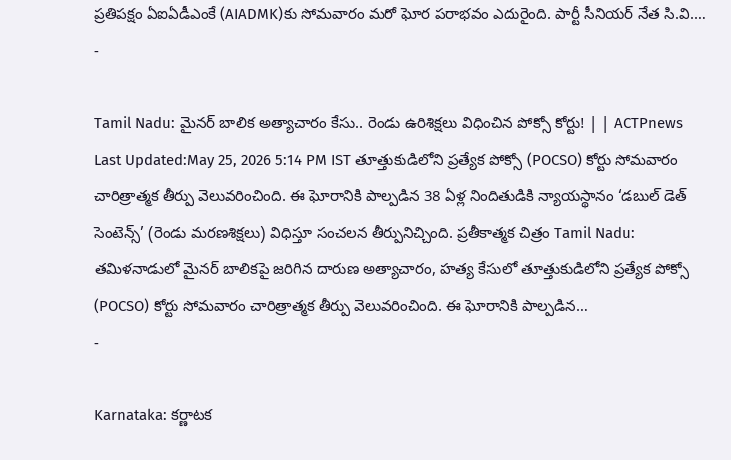ప్రతిపక్షం ఏఐఏడీఎంకే (AIADMK)కు సోమవారం మరో ఘోర పరాభవం ఎదురైంది. పార్టీ సీనియర్ నేత సి.వి.…
-

Tamil Nadu: మైనర్ బాలిక అత్యాచారం కేసు.. రెండు ఉరిశిక్షలు విధించిన పోక్సో కోర్టు! | | ACTPnews
Last Updated:May 25, 2026 5:14 PM IST తూత్తుకుడిలోని ప్రత్యేక పోక్సో (POCSO) కోర్టు సోమవారం చారిత్రాత్మక తీర్పు వెలువరించింది. ఈ ఘోరానికి పాల్పడిన 38 ఏళ్ల నిందితుడికి న్యాయస్థానం ‘డబుల్ డెత్ సెంటెన్స్’ (రెండు మరణశిక్షలు) విధిస్తూ సంచలన తీర్పునిచ్చింది. ప్రతీకాత్మక చిత్రం Tamil Nadu: తమిళనాడులో మైనర్ బాలికపై జరిగిన దారుణ అత్యాచారం, హత్య కేసులో తూత్తుకుడిలోని ప్రత్యేక పోక్సో (POCSO) కోర్టు సోమవారం చారిత్రాత్మక తీర్పు వెలువరించింది. ఈ ఘోరానికి పాల్పడిన…
-

Karnataka: కర్ణాటక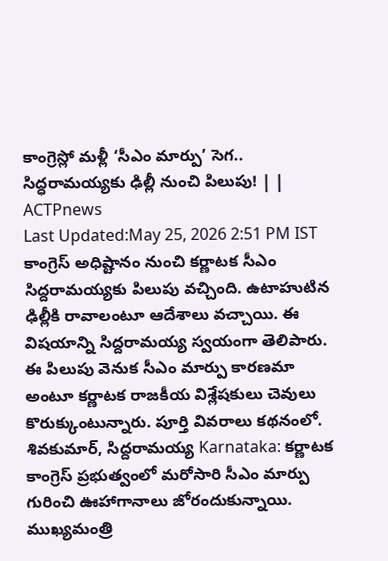కాంగ్రెస్లో మళ్లీ ‘సీఎం మార్పు’ సెగ.. సిద్ధరామయ్యకు ఢిల్లీ నుంచి పిలుపు! | | ACTPnews
Last Updated:May 25, 2026 2:51 PM IST కాంగ్రెస్ అధిష్టానం నుంచి కర్ణాటక సీఎం సిద్దరామయ్యకు పిలుపు వచ్చింది. ఉటాహుటిన ఢిల్లీకి రావాలంటూ ఆదేశాలు వచ్చాయి. ఈ విషయాన్ని సిద్దరామయ్య స్వయంగా తెలిపారు. ఈ పిలుపు వెనుక సీఎం మార్పు కారణమా అంటూ కర్ణాటక రాజకీయ విశ్లేషకులు చెవులు కొరుక్కుంటున్నారు. పూర్తి వివరాలు కథనంలో. శివకుమార్, సిద్దరామయ్య Karnataka: కర్ణాటక కాంగ్రెస్ ప్రభుత్వంలో మరోసారి సీఎం మార్పు గురించి ఊహాగానాలు జోరందుకున్నాయి. ముఖ్యమంత్రి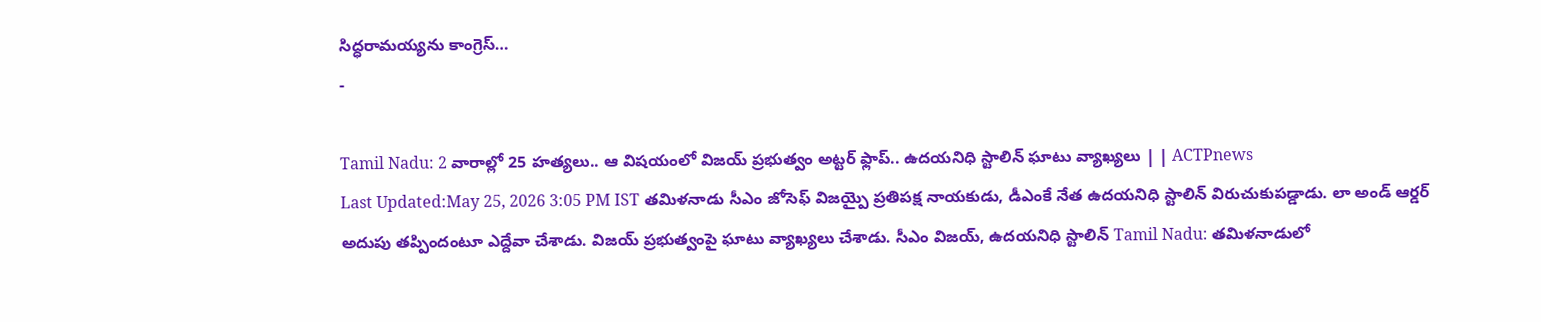సిద్ధరామయ్యను కాంగ్రెస్…
-

Tamil Nadu: 2 వారాల్లో 25 హత్యలు.. ఆ విషయంలో విజయ్ ప్రభుత్వం అట్టర్ ఫ్లాప్.. ఉదయనిధి స్టాలిన్ ఘాటు వ్యాఖ్యలు | | ACTPnews
Last Updated:May 25, 2026 3:05 PM IST తమిళనాడు సీఎం జోసెఫ్ విజయ్పై ప్రతిపక్ష నాయకుడు, డీఎంకే నేత ఉదయనిధి స్టాలిన్ విరుచుకుపడ్డాడు. లా అండ్ ఆర్డర్ అదుపు తప్పిందంటూ ఎద్దేవా చేశాడు. విజయ్ ప్రభుత్వంపై ఘాటు వ్యాఖ్యలు చేశాడు. సీఎం విజయ్, ఉదయనిధి స్టాలిన్ Tamil Nadu: తమిళనాడులో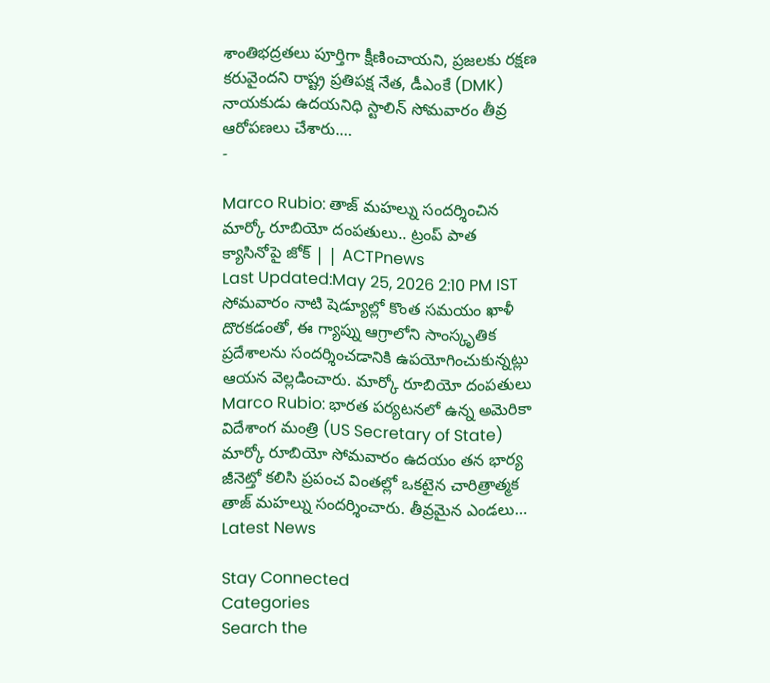శాంతిభద్రతలు పూర్తిగా క్షీణించాయని, ప్రజలకు రక్షణ కరువైందని రాష్ట్ర ప్రతిపక్ష నేత, డీఎంకే (DMK) నాయకుడు ఉదయనిధి స్టాలిన్ సోమవారం తీవ్ర ఆరోపణలు చేశారు.…
-

Marco Rubio: తాజ్ మహల్ను సందర్శించిన మార్కో రూబియో దంపతులు.. ట్రంప్ పాత క్యాసినోపై జోక్ | | ACTPnews
Last Updated:May 25, 2026 2:10 PM IST సోమవారం నాటి షెడ్యూల్లో కొంత సమయం ఖాళీ దొరకడంతో, ఈ గ్యాప్ను ఆగ్రాలోని సాంస్కృతిక ప్రదేశాలను సందర్శించడానికి ఉపయోగించుకున్నట్లు ఆయన వెల్లడించారు. మార్కో రూబియో దంపతులు Marco Rubio: భారత పర్యటనలో ఉన్న అమెరికా విదేశాంగ మంత్రి (US Secretary of State) మార్కో రూబియో సోమవారం ఉదయం తన భార్య జీనెట్తో కలిసి ప్రపంచ వింతల్లో ఒకటైన చారిత్రాత్మక తాజ్ మహల్ను సందర్శించారు. తీవ్రమైన ఎండలు…
Latest News

Stay Connected
Categories
Search the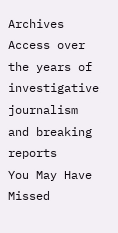Archives
Access over the years of investigative journalism and breaking reports
You May Have Missed